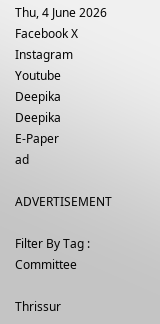Thu, 4 June 2026
Facebook X Instagram Youtube
Deepika
Deepika
E-Paper
ad

ADVERTISEMENT

Filter By Tag : Committee

Thrissur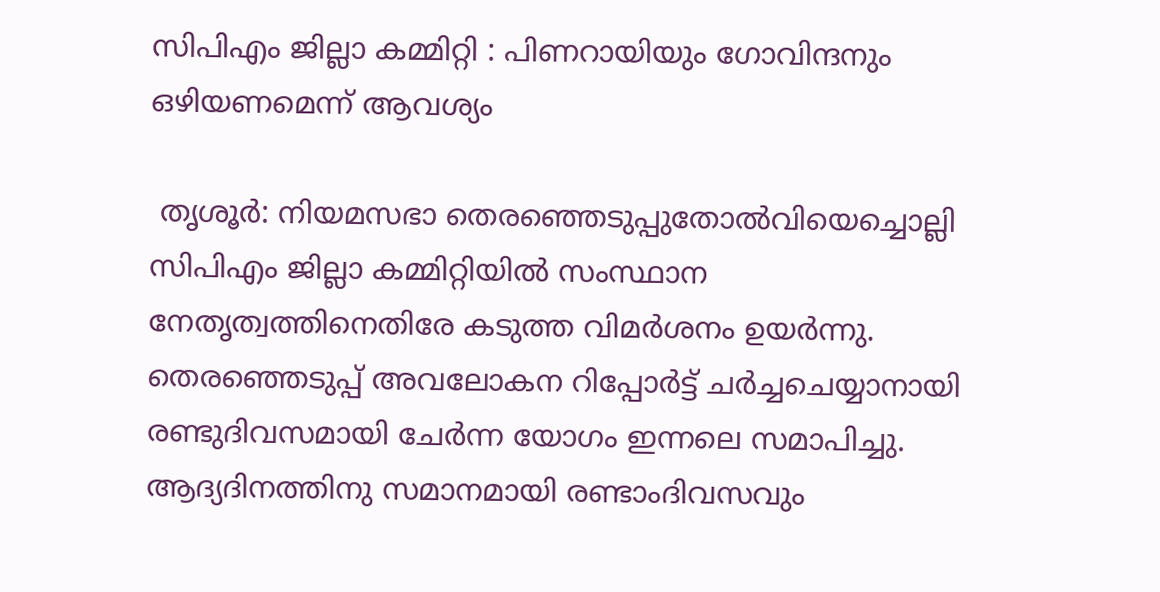സിപിഎം ജില്ലാ കമ്മിറ്റി : പിണറായിയും ഗോവിന്ദനും ഒഴിയണമെന്ന് ആവശ്യം

 തൃശൂർ: നിയമസഭാ തെരഞ്ഞെടുപ്പുതോൽവിയെച്ചൊല്ലി സിപിഎം ജില്ലാ കമ്മിറ്റിയിൽ സംസ്ഥാന നേതൃത്വത്തിനെതിരേ കടുത്ത വിമർശനം ഉയർന്നു. തെരഞ്ഞെടുപ്പ് അവലോകന റിപ്പോർട്ട് ചർച്ചചെയ്യാനായി രണ്ടുദിവസമായി ചേർന്ന യോഗം ഇന്നലെ സമാപിച്ചു. ആദ്യദിനത്തിനു സമാനമായി രണ്ടാംദിവസവും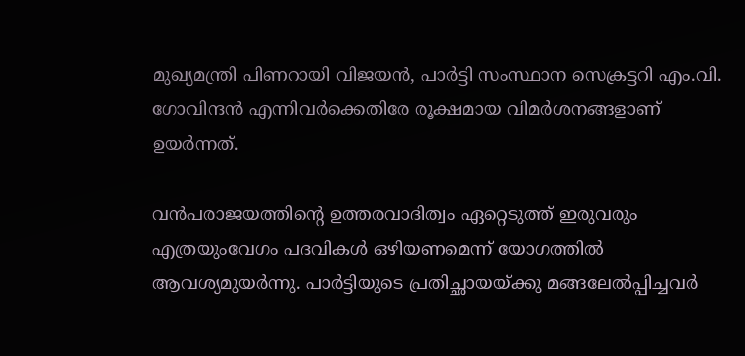മുഖ്യമന്ത്രി പിണറായി വിജയൻ, പാർട്ടി സംസ്ഥാന സെക്രട്ടറി എം.വി. ഗോവിന്ദൻ എന്നിവർക്കെതിരേ രൂക്ഷമായ വിമർശനങ്ങളാണ് ഉയർന്നത്.

വൻപരാജയത്തിന്‍റെ ഉത്തരവാദിത്വം ഏറ്റെടുത്ത് ഇരുവരും എത്രയുംവേഗം പദവികൾ ഒഴിയണമെന്ന് യോഗത്തിൽ ആവശ്യമുയർന്നു. പാർട്ടിയുടെ പ്രതിച്ഛായയ്ക്കു മങ്ങലേൽപ്പിച്ചവർ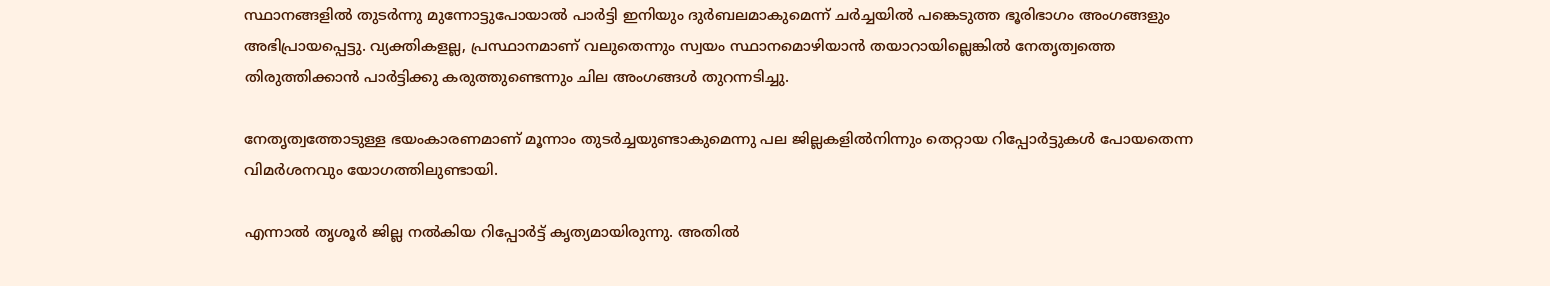സ്ഥാനങ്ങളിൽ തുടർന്നു മുന്നോട്ടുപോയാൽ പാർട്ടി ഇനിയും ദുർബലമാകുമെന്ന് ചർച്ചയിൽ പങ്കെടുത്ത ഭൂരിഭാഗം അംഗങ്ങളും അഭിപ്രായപ്പെട്ടു. വ്യക്തികളല്ല, പ്രസ്ഥാനമാണ് വലുതെന്നും സ്വയം സ്ഥാനമൊഴിയാൻ തയാറായില്ലെങ്കിൽ നേതൃത്വത്തെ തിരുത്തിക്കാൻ പാർട്ടിക്കു കരുത്തുണ്ടെന്നും ചില അംഗങ്ങൾ തുറന്നടിച്ചു.

നേതൃത്വത്തോടുള്ള ഭയംകാരണമാണ് മൂന്നാം തുടർച്ചയുണ്ടാകുമെന്നു പല ജില്ലകളിൽനിന്നും തെറ്റായ റിപ്പോർട്ടുകൾ പോയതെന്ന വിമർശനവും യോഗത്തിലുണ്ടായി.

എന്നാൽ തൃശൂർ ജില്ല നൽകിയ റിപ്പോർട്ട് കൃത്യമായിരുന്നു. അതിൽ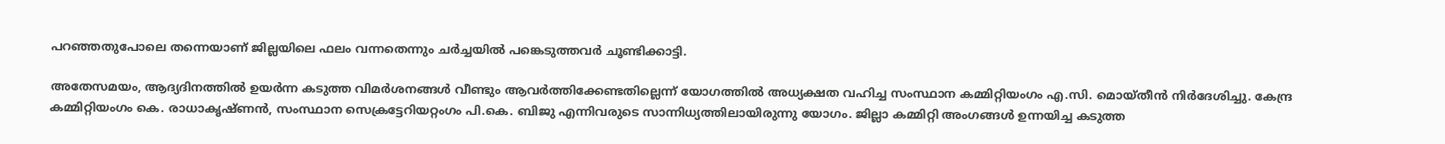പറഞ്ഞതുപോലെ തന്നെയാണ് ജില്ലയിലെ ഫലം വന്നതെന്നും ചർച്ചയിൽ പങ്കെടുത്തവർ ചൂണ്ടിക്കാട്ടി.

അതേസമയം, ആദ്യദിനത്തിൽ ഉയർന്ന കടുത്ത വിമർശനങ്ങൾ വീണ്ടും ആവർത്തിക്കേണ്ടതില്ലെന്ന് യോഗത്തിൽ അധ്യക്ഷത വഹിച്ച സംസ്ഥാന കമ്മിറ്റിയംഗം എ.സി. മൊയ്തീൻ നിർദേശിച്ചു. കേന്ദ്ര കമ്മിറ്റിയംഗം കെ. രാധാകൃഷ്ണൻ, സംസ്ഥാന സെക്രട്ടേറിയറ്റംഗം പി.കെ. ബിജു എന്നിവരുടെ സാന്നിധ്യത്തിലായിരുന്നു യോഗം. ജില്ലാ കമ്മിറ്റി അംഗങ്ങൾ ഉന്നയിച്ച കടുത്ത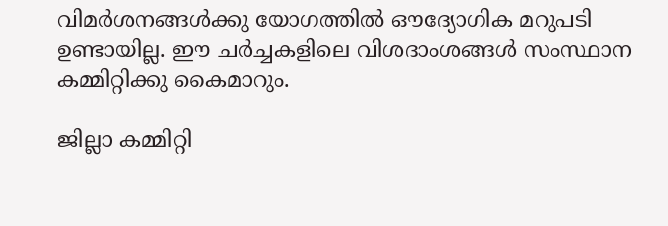വിമർശനങ്ങൾക്കു യോഗത്തിൽ ഔദ്യോഗിക മറുപടി ഉണ്ടായില്ല. ഈ ചർച്ചകളിലെ വിശദാംശങ്ങൾ സംസ്ഥാന കമ്മിറ്റിക്കു കൈമാറും.

ജില്ലാ കമ്മിറ്റി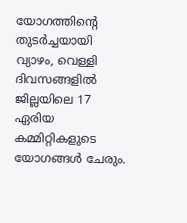യോഗത്തിന്‍റെ തുടർച്ചയായി വ്യാഴം, വെള്ളി ദിവസങ്ങളിൽ ജില്ലയിലെ 17 ഏരിയ കമ്മിറ്റികളുടെ യോഗങ്ങൾ ചേരും.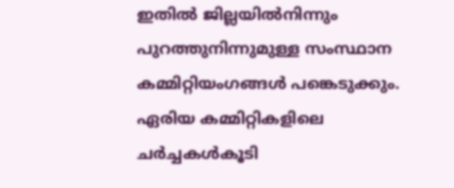ഇതിൽ ജില്ലയിൽനിന്നും പുറത്തുനിന്നുമുള്ള സംസ്ഥാന കമ്മിറ്റിയംഗങ്ങൾ പങ്കെടുക്കും. ഏരിയ കമ്മിറ്റികളിലെ ചർച്ചകൾകൂടി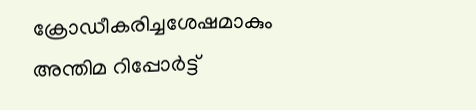ക്രോഡീകരിച്ചശേഷമാകും അന്തിമ റിപ്പോർട്ട്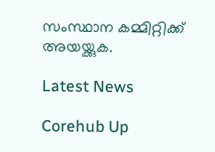സംസ്ഥാന കമ്മിറ്റിക്ക് അയയ്ക്കുക.

Latest News

Corehub Up